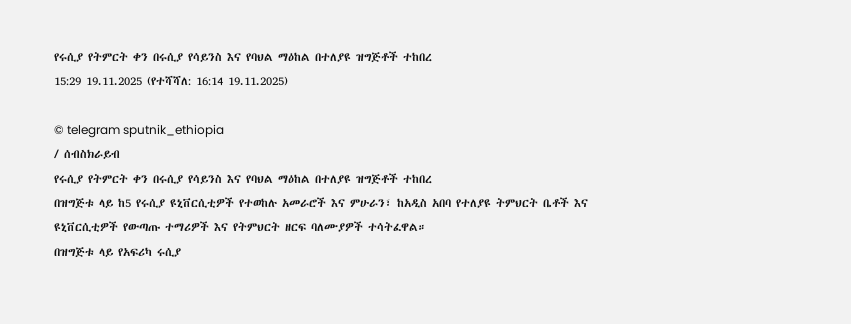የሩሲያ የትምርት ቀን በሩሲያ የሳይንስ እና የባህል ማዕከል በተለያዩ ዝግጅቶች ተከበረ
15:29 19.11.2025 (የተሻሻለ: 16:14 19.11.2025)

© telegram sputnik_ethiopia
/ ሰብስክራይብ
የሩሲያ የትምርት ቀን በሩሲያ የሳይንስ እና የባህል ማዕከል በተለያዩ ዝግጅቶች ተከበረ
በዝግጅቱ ላይ ከ5 የሩሲያ ዩኒቨርሲቲዎች የተወከሉ አመራሮች እና ምሁራን፣ ከአዲስ አበባ የተለያዩ ትምህርት ቤቶች እና ዩኒቨርሲቲዎች የውጣጡ ተማሪዎች እና የትምህርት ዘርፍ ባለሙያዎች ተሳትፈዋል።
በዝግጅቱ ላይ የአፍሪካ ሩሲያ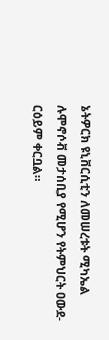ኔትዎርክ ዩኒቨርሲቲን ለመሠረቱት ሚካኤል ሉሞኖሶቭ መታሰቢያ የሚሆን የትምህርት ዐውደ-ርዕይም ቀርቧል።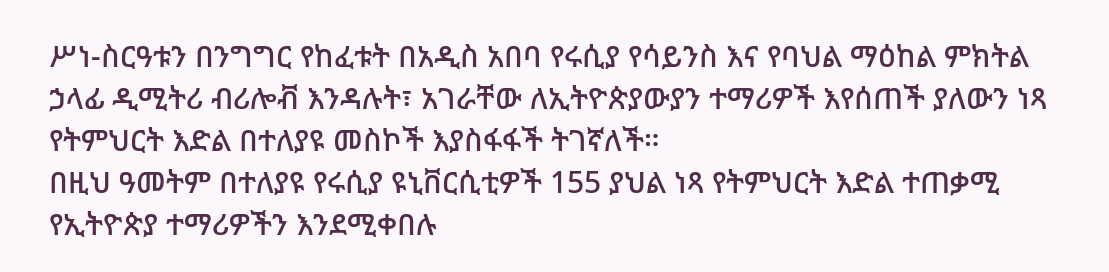ሥነ-ስርዓቱን በንግግር የከፈቱት በአዲስ አበባ የሩሲያ የሳይንስ እና የባህል ማዕከል ምክትል ኃላፊ ዲሚትሪ ብሪሎቭ እንዳሉት፣ አገራቸው ለኢትዮጵያውያን ተማሪዎች እየሰጠች ያለውን ነጻ የትምህርት እድል በተለያዩ መስኮች እያስፋፋች ትገኛለች።
በዚህ ዓመትም በተለያዩ የሩሲያ ዩኒቨርሲቲዎች 155 ያህል ነጻ የትምህርት እድል ተጠቃሚ የኢትዮጵያ ተማሪዎችን እንደሚቀበሉ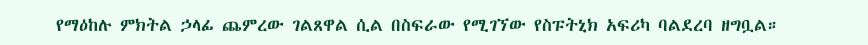የማዕከሉ ምክትል ኃላፊ ጨምረው ገልጸዋል ሲል በስፍራው የሚገኘው የስፑትኒክ አፍሪካ ባልደረባ ዘግቧል።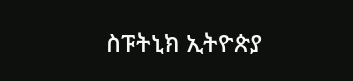ስፑትኒክ ኢትዮጵያ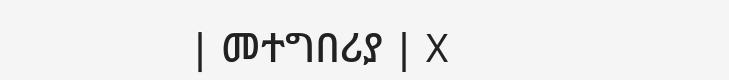| መተግበሪያ | X